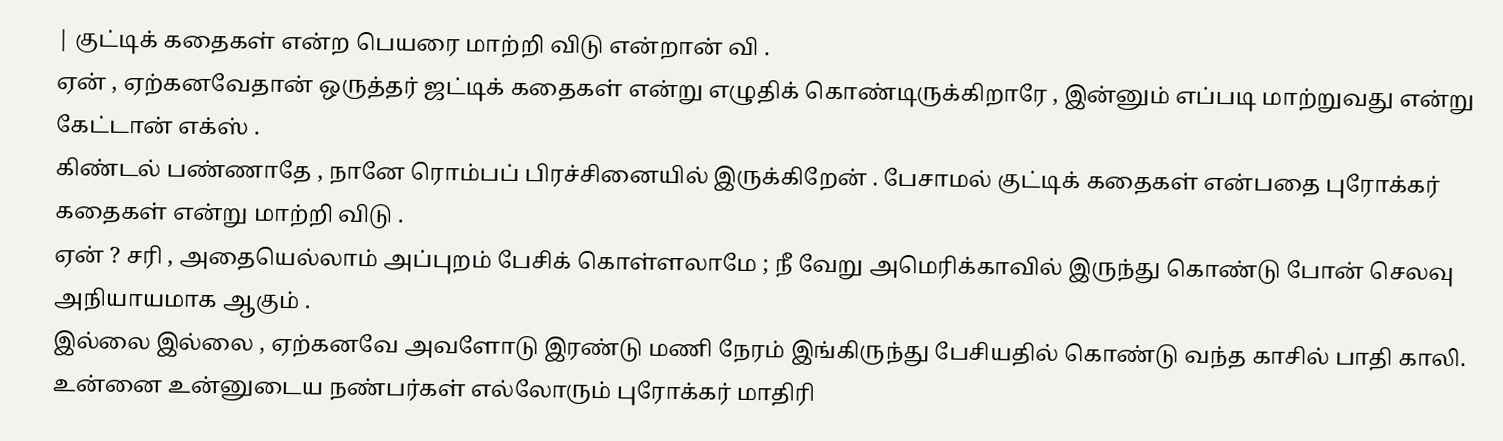| குட்டிக் கதைகள் என்ற பெயரை மாற்றி விடு என்றான் வி .
ஏன் , ஏற்கனவேதான் ஒருத்தர் ஜட்டிக் கதைகள் என்று எழுதிக் கொண்டிருக்கிறாரே , இன்னும் எப்படி மாற்றுவது என்று கேட்டான் எக்ஸ் .
கிண்டல் பண்ணாதே , நானே ரொம்பப் பிரச்சினையில் இருக்கிறேன் . பேசாமல் குட்டிக் கதைகள் என்பதை புரோக்கர் கதைகள் என்று மாற்றி விடு .
ஏன் ? சரி , அதையெல்லாம் அப்புறம் பேசிக் கொள்ளலாமே ; நீ வேறு அமெரிக்காவில் இருந்து கொண்டு போன் செலவு அநியாயமாக ஆகும் .
இல்லை இல்லை , ஏற்கனவே அவளோடு இரண்டு மணி நேரம் இங்கிருந்து பேசியதில் கொண்டு வந்த காசில் பாதி காலி. உன்னை உன்னுடைய நண்பர்கள் எல்லோரும் புரோக்கர் மாதிரி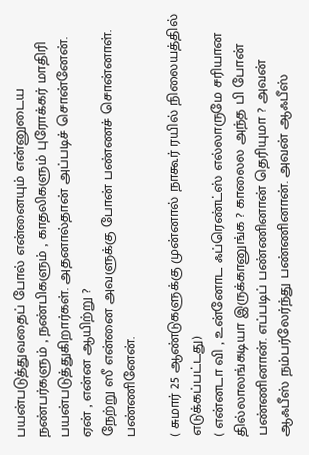பயன்படுத்துவதைப் போல் என்னையும் என்னுடைய நண்பர்களும் , நண்பிகளும் , காதலிகளும் புரோக்கர் மாதிரி பயன்படுத்துகிறார்கள். அதனால்தான் அப்படிச் சொன்னேன்.
ஏன் , என்ன ஆயிற்று ?
நேற்று ஸீ என்னை அவளுக்கு போன் பண்ணச் சொன்னாள். பண்ணினேன்.

( சுமார் 25 ஆண்டுகளுக்கு முன்னால் நாகூர் ரயில் நிலையத்தில் எடுக்கப்பட்டது)
( என்னடா வி , உன்னோட ஃப்ரெண்ட்ஸ் எல்லாருமே சரியான தில்லாலங்கடியா இருக்கானுங்க ? காலைல அந்த பி போன் பண்ணினான். எப்படிப் பண்ணினான் தெரியுமா ? அவன் ஆஃபீஸ் நம்பர்லேர்ந்து பண்ணினான். அவன் ஆஃபீஸ்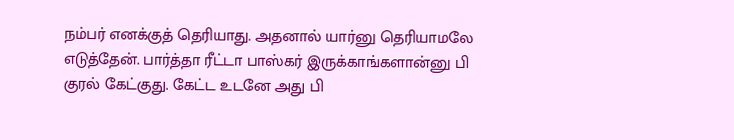நம்பர் எனக்குத் தெரியாது. அதனால் யார்னு தெரியாமலே எடுத்தேன். பார்த்தா ரீட்டா பாஸ்கர் இருக்காங்களான்னு பி குரல் கேட்குது. கேட்ட உடனே அது பி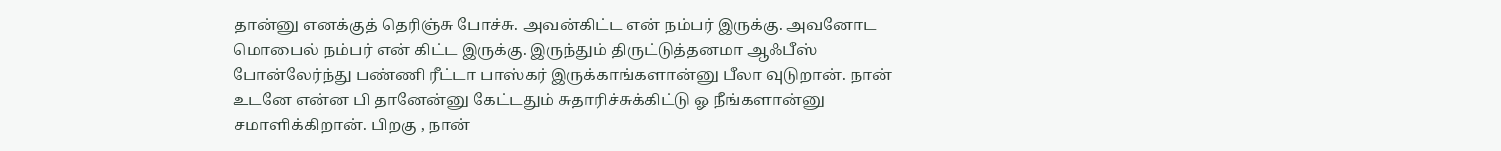தான்னு எனக்குத் தெரிஞ்சு போச்சு. அவன்கிட்ட என் நம்பர் இருக்கு. அவனோட மொபைல் நம்பர் என் கிட்ட இருக்கு. இருந்தும் திருட்டுத்தனமா ஆஃபீஸ் போன்லேர்ந்து பண்ணி ரீட்டா பாஸ்கர் இருக்காங்களான்னு பீலா வுடுறான். நான் உடனே என்ன பி தானேன்னு கேட்டதும் சுதாரிச்சுக்கிட்டு ஓ நீங்களான்னு சமாளிக்கிறான். பிறகு , நான்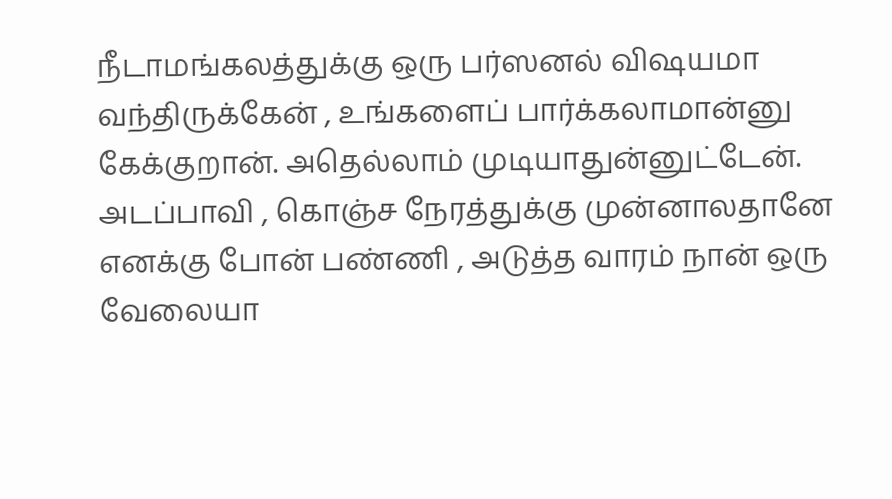நீடாமங்கலத்துக்கு ஒரு பர்ஸனல் விஷயமா வந்திருக்கேன் , உங்களைப் பார்க்கலாமான்னு கேக்குறான். அதெல்லாம் முடியாதுன்னுட்டேன்.
அடப்பாவி , கொஞ்ச நேரத்துக்கு முன்னாலதானே எனக்கு போன் பண்ணி , அடுத்த வாரம் நான் ஒரு வேலையா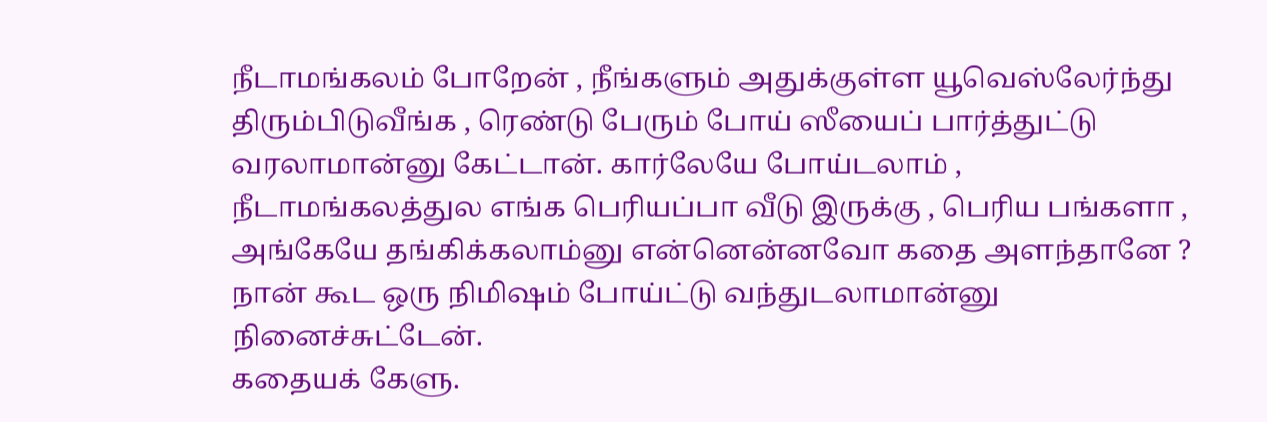நீடாமங்கலம் போறேன் , நீங்களும் அதுக்குள்ள யூவெஸ்லேர்ந்து திரும்பிடுவீங்க , ரெண்டு பேரும் போய் ஸீயைப் பார்த்துட்டு வரலாமான்னு கேட்டான். கார்லேயே போய்டலாம் , நீடாமங்கலத்துல எங்க பெரியப்பா வீடு இருக்கு , பெரிய பங்களா , அங்கேயே தங்கிக்கலாம்னு என்னென்னவோ கதை அளந்தானே ? நான் கூட ஒரு நிமிஷம் போய்ட்டு வந்துடலாமான்னு நினைச்சுட்டேன்.
கதையக் கேளு.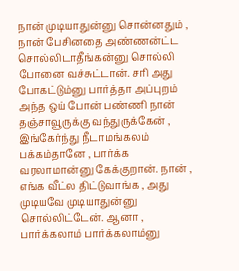நான் முடியாதுன்னு சொன்னதும் , நான் பேசினதை அண்ணன்ட்ட சொல்லிடாதீங்கன்னு சொல்லி போனை வச்சுட்டான். சரி அது போகட்டும்னு பார்த்தா அப்புறம் அந்த ஒய் போன் பண்ணி நான் தஞ்சாவூருக்கு வந்துருக்கேன் , இங்கேர்ந்து நீடாமங்கலம் பக்கம்தானே , பார்க்க வரலாமான்னு கேக்குறான். நான் , எங்க வீட்ல திட்டுவாங்க , அது முடியவே முடியாதுன்னு சொல்லிட்டேன். ஆனா , பார்க்கலாம் பார்க்கலாம்னு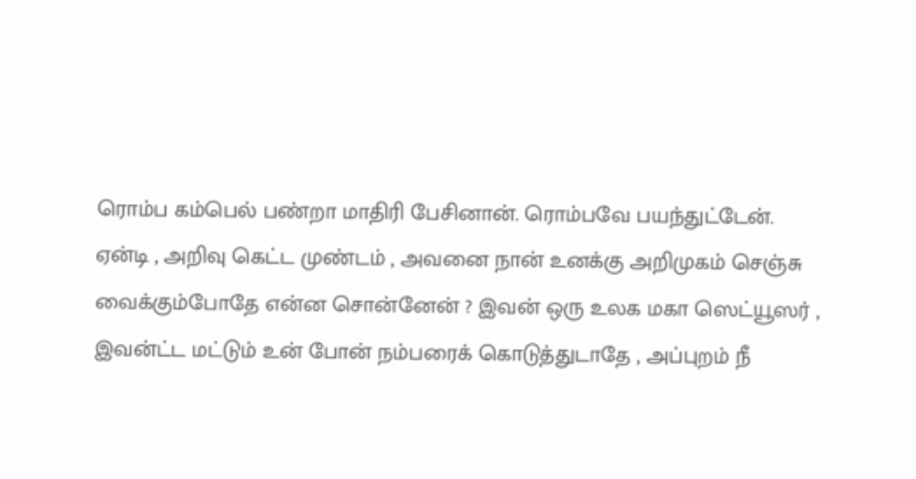ரொம்ப கம்பெல் பண்றா மாதிரி பேசினான். ரொம்பவே பயந்துட்டேன்.
ஏன்டி , அறிவு கெட்ட முண்டம் , அவனை நான் உனக்கு அறிமுகம் செஞ்சு வைக்கும்போதே என்ன சொன்னேன் ? இவன் ஒரு உலக மகா ஸெட்யூஸர் , இவன்ட்ட மட்டும் உன் போன் நம்பரைக் கொடுத்துடாதே , அப்புறம் நீ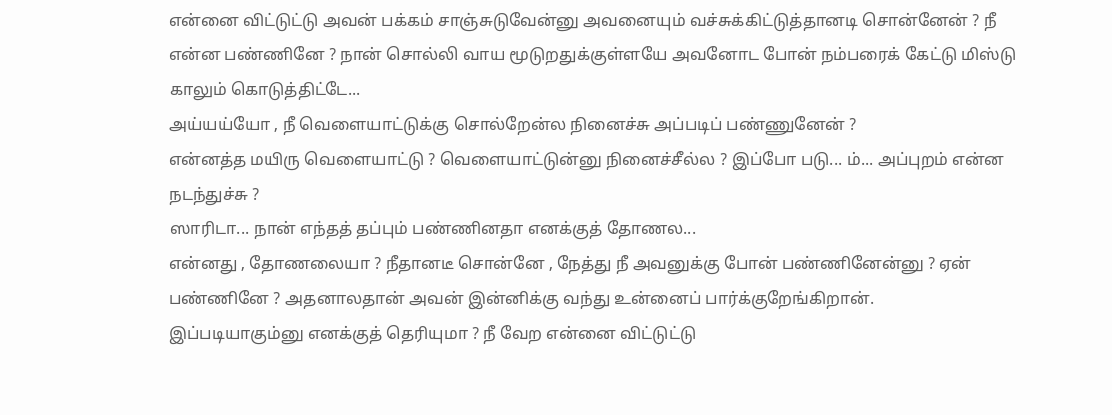என்னை விட்டுட்டு அவன் பக்கம் சாஞ்சுடுவேன்னு அவனையும் வச்சுக்கிட்டுத்தானடி சொன்னேன் ? நீ என்ன பண்ணினே ? நான் சொல்லி வாய மூடுறதுக்குள்ளயே அவனோட போன் நம்பரைக் கேட்டு மிஸ்டு காலும் கொடுத்திட்டே...
அய்யய்யோ , நீ வெளையாட்டுக்கு சொல்றேன்ல நினைச்சு அப்படிப் பண்ணுனேன் ?
என்னத்த மயிரு வெளையாட்டு ? வெளையாட்டுன்னு நினைச்சீல்ல ? இப்போ படு... ம்... அப்புறம் என்ன நடந்துச்சு ?
ஸாரிடா... நான் எந்தத் தப்பும் பண்ணினதா எனக்குத் தோணல...
என்னது , தோணலையா ? நீதானடீ சொன்னே , நேத்து நீ அவனுக்கு போன் பண்ணினேன்னு ? ஏன் பண்ணினே ? அதனாலதான் அவன் இன்னிக்கு வந்து உன்னைப் பார்க்குறேங்கிறான்.
இப்படியாகும்னு எனக்குத் தெரியுமா ? நீ வேற என்னை விட்டுட்டு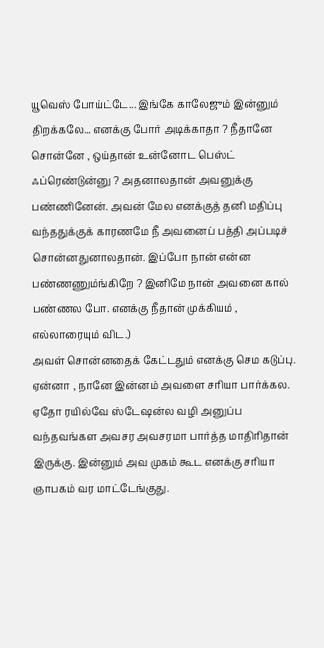யூவெஸ் போய்ட்டே... இங்கே காலேஜும் இன்னும் திறக்கலே... எனக்கு போர் அடிக்காதா ? நீதானே சொன்னே , ஒய்தான் உன்னோட பெஸ்ட் ஃப்ரெண்டுன்னு ? அதனாலதான் அவனுக்கு பண்ணினேன். அவன் மேல எனக்குத் தனி மதிப்பு வந்ததுக்குக் காரணமே நீ அவனைப் பத்தி அப்படிச் சொன்னதுனாலதான். இப்போ நான் என்ன பண்ணணும்ங்கிறே ? இனிமே நான் அவனை கால் பண்ணல போ. எனக்கு நீதான் முக்கியம் , எல்லாரையும் விட.)
அவள் சொன்னதைக் கேட்டதும் எனக்கு செம கடுப்பு. ஏன்னா , நானே இன்னம் அவளை சரியா பார்க்கல. ஏதோ ரயில்வே ஸ்டேஷன்ல வழி அனுப்ப வந்தவங்கள அவசர அவசரமா பார்த்த மாதிரிதான் இருக்கு. இன்னும் அவ முகம் கூட எனக்கு சரியா ஞாபகம் வர மாட்டேங்குது.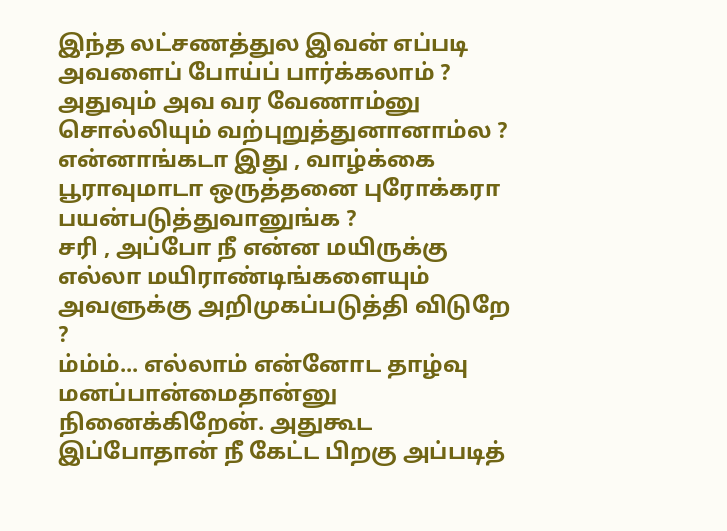இந்த லட்சணத்துல இவன் எப்படி அவளைப் போய்ப் பார்க்கலாம் ? அதுவும் அவ வர வேணாம்னு சொல்லியும் வற்புறுத்துனானாம்ல ? என்னாங்கடா இது , வாழ்க்கை பூராவுமாடா ஒருத்தனை புரோக்கரா பயன்படுத்துவானுங்க ?
சரி , அப்போ நீ என்ன மயிருக்கு எல்லா மயிராண்டிங்களையும் அவளுக்கு அறிமுகப்படுத்தி விடுறே ?
ம்ம்ம்... எல்லாம் என்னோட தாழ்வு மனப்பான்மைதான்னு நினைக்கிறேன். அதுகூட இப்போதான் நீ கேட்ட பிறகு அப்படித்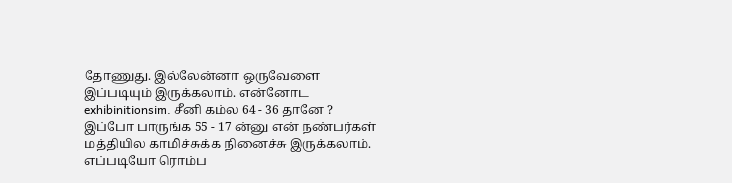தோணுது. இல்லேன்னா ஒருவேளை இப்படியும் இருக்கலாம். என்னோட exhibinitionsim. சீனி கம்ல 64 - 36 தானே ? இப்போ பாருங்க 55 - 17 ன்னு என் நண்பர்கள் மத்தியில காமிச்சுக்க நினைச்சு இருக்கலாம். எப்படியோ ரொம்ப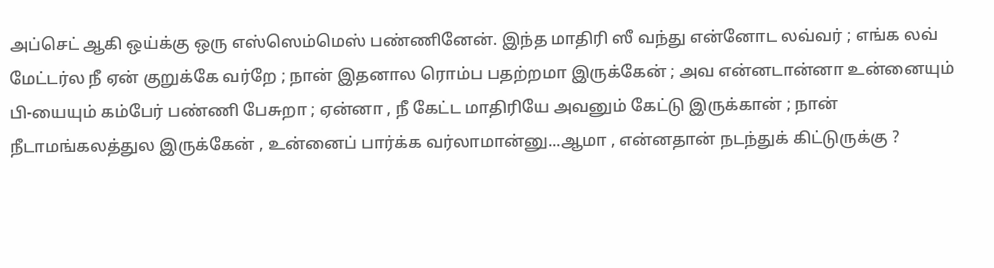அப்செட் ஆகி ஒய்க்கு ஒரு எஸ்ஸெம்மெஸ் பண்ணினேன். இந்த மாதிரி ஸீ வந்து என்னோட லவ்வர் ; எங்க லவ் மேட்டர்ல நீ ஏன் குறுக்கே வர்றே ; நான் இதனால ரொம்ப பதற்றமா இருக்கேன் ; அவ என்னடான்னா உன்னையும் பி-யையும் கம்பேர் பண்ணி பேசுறா ; ஏன்னா , நீ கேட்ட மாதிரியே அவனும் கேட்டு இருக்கான் ; நான் நீடாமங்கலத்துல இருக்கேன் , உன்னைப் பார்க்க வர்லாமான்னு...ஆமா , என்னதான் நடந்துக் கிட்டுருக்கு ?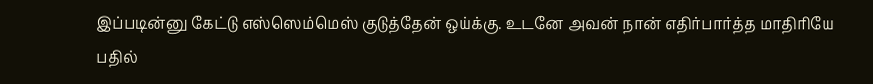இப்படின்னு கேட்டு எஸ்ஸெம்மெஸ் குடுத்தேன் ஒய்க்கு. உடனே அவன் நான் எதிர்பார்த்த மாதிரியே பதில்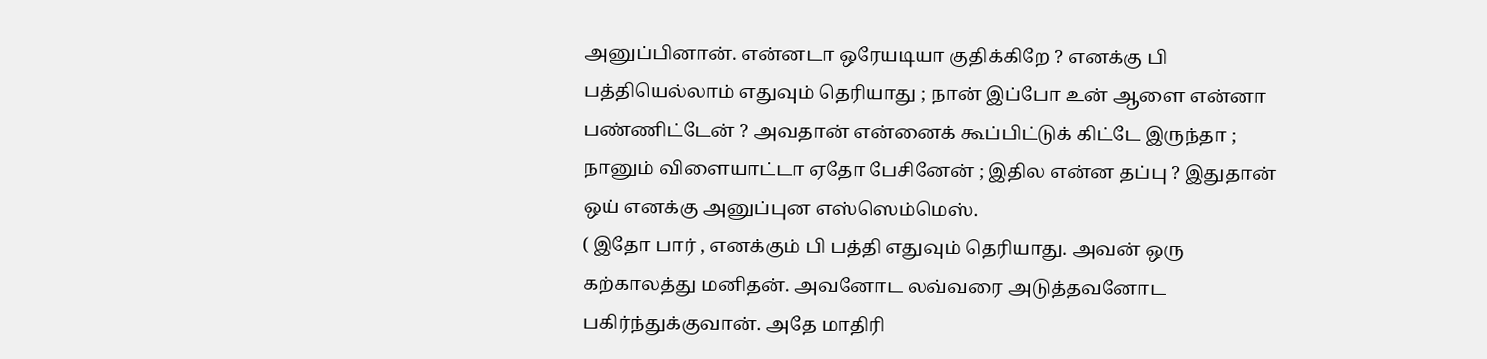அனுப்பினான். என்னடா ஒரேயடியா குதிக்கிறே ? எனக்கு பி பத்தியெல்லாம் எதுவும் தெரியாது ; நான் இப்போ உன் ஆளை என்னா பண்ணிட்டேன் ? அவதான் என்னைக் கூப்பிட்டுக் கிட்டே இருந்தா ; நானும் விளையாட்டா ஏதோ பேசினேன் ; இதில என்ன தப்பு ? இதுதான் ஒய் எனக்கு அனுப்புன எஸ்ஸெம்மெஸ்.
( இதோ பார் , எனக்கும் பி பத்தி எதுவும் தெரியாது. அவன் ஒரு கற்காலத்து மனிதன். அவனோட லவ்வரை அடுத்தவனோட பகிர்ந்துக்குவான். அதே மாதிரி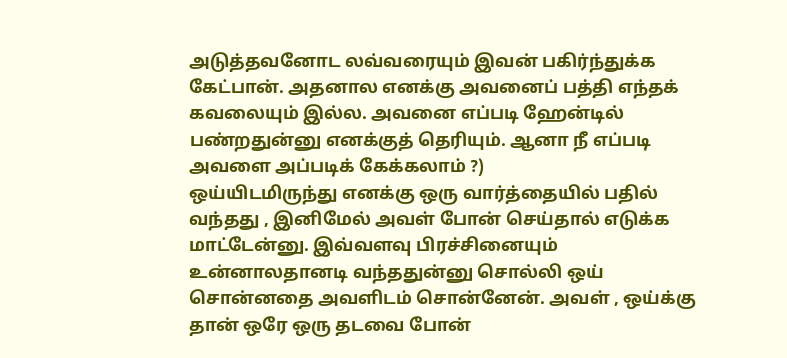அடுத்தவனோட லவ்வரையும் இவன் பகிர்ந்துக்க கேட்பான். அதனால எனக்கு அவனைப் பத்தி எந்தக் கவலையும் இல்ல. அவனை எப்படி ஹேன்டில் பண்றதுன்னு எனக்குத் தெரியும். ஆனா நீ எப்படி அவளை அப்படிக் கேக்கலாம் ?)
ஒய்யிடமிருந்து எனக்கு ஒரு வார்த்தையில் பதில் வந்தது , இனிமேல் அவள் போன் செய்தால் எடுக்க மாட்டேன்னு. இவ்வளவு பிரச்சினையும் உன்னாலதானடி வந்ததுன்னு சொல்லி ஒய் சொன்னதை அவளிடம் சொன்னேன். அவள் , ஒய்க்கு தான் ஒரே ஒரு தடவை போன்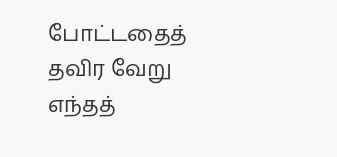போட்டதைத் தவிர வேறு எந்தத்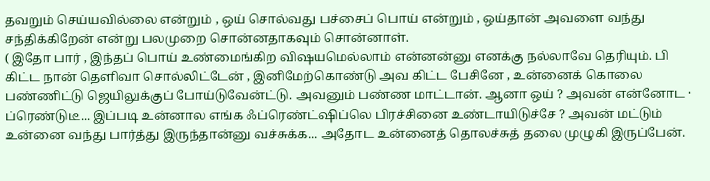தவறும் செய்யவில்லை என்றும் , ஒய் சொல்வது பச்சைப் பொய் என்றும் , ஒய்தான் அவளை வந்து சந்திக்கிறேன் என்று பலமுறை சொன்னதாகவும் சொன்னாள்.
( இதோ பார் , இந்தப் பொய் உண்மைங்கிற விஷயமெல்லாம் என்னன்னு எனக்கு நல்லாவே தெரியும். பி கிட்ட நான் தெளிவா சொல்லிட்டேன் , இனிமேற்கொண்டு அவ கிட்ட பேசினே , உன்னைக் கொலை பண்ணிட்டு ஜெயிலுக்குப் போய்டுவேன்ட்டு. அவனும் பண்ண மாட்டான். ஆனா ஒய் ? அவன் என்னோட · ப்ரெண்டுடீ... இப்படி உன்னால எங்க ஃப்ரெண்ட்ஷிப்லெ பிரச்சினை உண்டாயிடுச்சே ? அவன் மட்டும் உன்னை வந்து பார்த்து இருந்தான்னு வச்சுக்க... அதோட உன்னைத் தொலச்சுத் தலை முழுகி இருப்பேன்.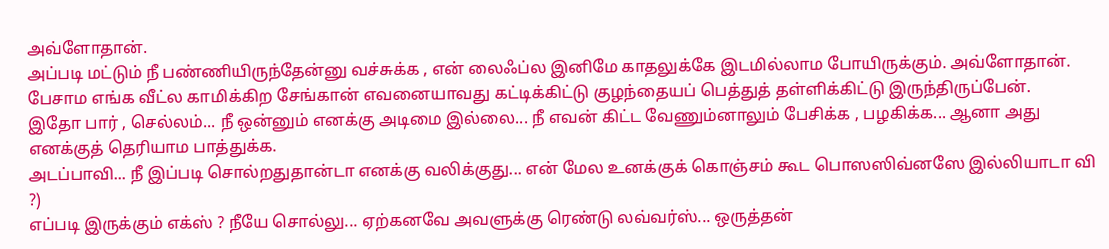அவ்ளோதான்.
அப்படி மட்டும் நீ பண்ணியிருந்தேன்னு வச்சுக்க , என் லைஃப்ல இனிமே காதலுக்கே இடமில்லாம போயிருக்கும். அவ்ளோதான். பேசாம எங்க வீட்ல காமிக்கிற சேங்கான் எவனையாவது கட்டிக்கிட்டு குழந்தையப் பெத்துத் தள்ளிக்கிட்டு இருந்திருப்பேன்.
இதோ பார் , செல்லம்... நீ ஒன்னும் எனக்கு அடிமை இல்லை... நீ எவன் கிட்ட வேணும்னாலும் பேசிக்க , பழகிக்க... ஆனா அது எனக்குத் தெரியாம பாத்துக்க.
அடப்பாவி... நீ இப்படி சொல்றதுதான்டா எனக்கு வலிக்குது... என் மேல உனக்குக் கொஞ்சம் கூட பொஸஸிவ்னஸே இல்லியாடா வி ?)
எப்படி இருக்கும் எக்ஸ் ? நீயே சொல்லு... ஏற்கனவே அவளுக்கு ரெண்டு லவ்வர்ஸ்... ஒருத்தன்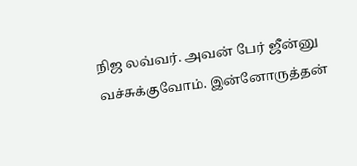நிஜ லவ்வர். அவன் பேர் ஜீன்னு வச்சுக்குவோம். இன்னோருத்தன்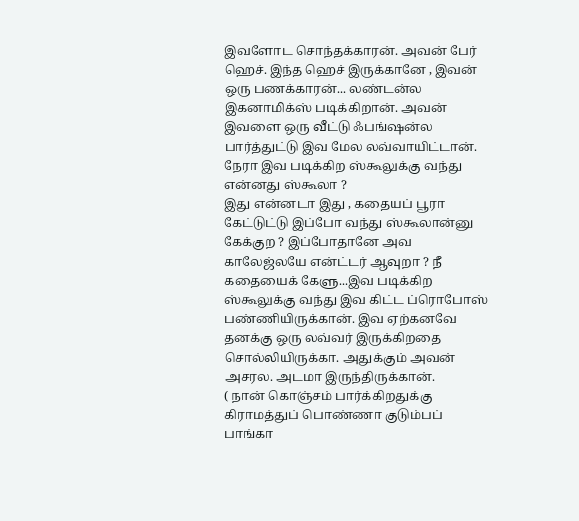இவளோட சொந்தக்காரன். அவன் பேர் ஹெச். இந்த ஹெச் இருக்கானே , இவன் ஒரு பணக்காரன்... லண்டன்ல இகனாமிக்ஸ் படிக்கிறான். அவன் இவளை ஒரு வீட்டு ஃபங்ஷன்ல பார்த்துட்டு இவ மேல லவ்வாயிட்டான். நேரா இவ படிக்கிற ஸ்கூலுக்கு வந்து
என்னது ஸ்கூலா ?
இது என்னடா இது , கதையப் பூரா கேட்டுட்டு இப்போ வந்து ஸ்கூலான்னு கேக்குற ? இப்போதானே அவ காலேஜ்லயே என்ட்டர் ஆவுறா ? நீ கதையைக் கேளு...இவ படிக்கிற ஸ்கூலுக்கு வந்து இவ கிட்ட ப்ரொபோஸ் பண்ணியிருக்கான். இவ ஏற்கனவே தனக்கு ஒரு லவ்வர் இருக்கிறதை சொல்லியிருக்கா. அதுக்கும் அவன் அசரல. அடமா இருந்திருக்கான்.
( நான் கொஞ்சம் பார்க்கிறதுக்கு கிராமத்துப் பொண்ணா குடும்பப் பாங்கா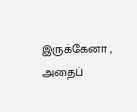இருக்கேனா , அதைப்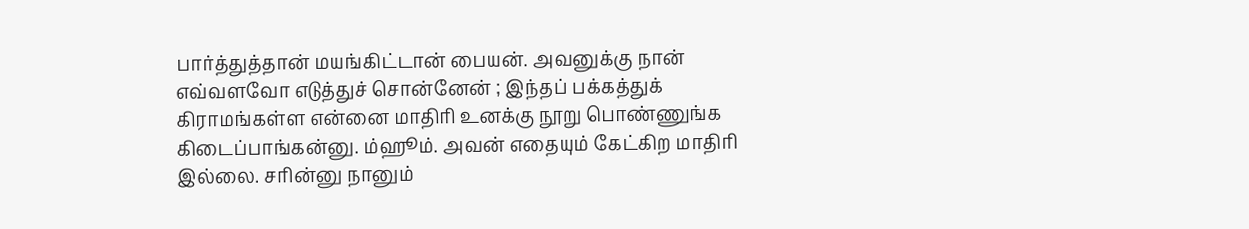பார்த்துத்தான் மயங்கிட்டான் பையன். அவனுக்கு நான் எவ்வளவோ எடுத்துச் சொன்னேன் ; இந்தப் பக்கத்துக் கிராமங்கள்ள என்னை மாதிரி உனக்கு நூறு பொண்ணுங்க கிடைப்பாங்கன்னு. ம்ஹூம். அவன் எதையும் கேட்கிற மாதிரி இல்லை. சரின்னு நானும்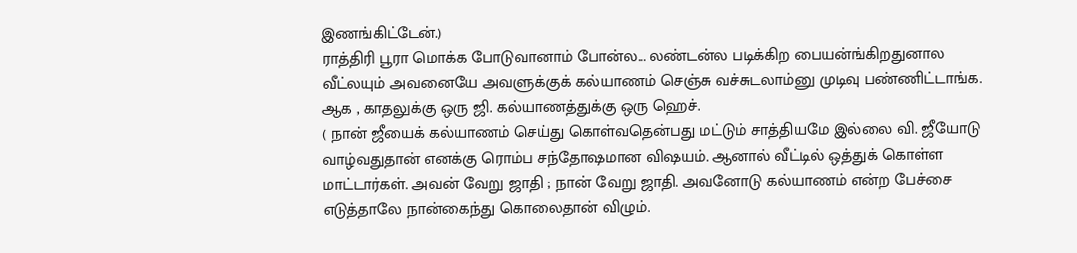இணங்கிட்டேன்.)
ராத்திரி பூரா மொக்க போடுவானாம் போன்ல... லண்டன்ல படிக்கிற பையன்ங்கிறதுனால வீட்லயும் அவனையே அவளுக்குக் கல்யாணம் செஞ்சு வச்சுடலாம்னு முடிவு பண்ணிட்டாங்க. ஆக , காதலுக்கு ஒரு ஜி. கல்யாணத்துக்கு ஒரு ஹெச்.
( நான் ஜீயைக் கல்யாணம் செய்து கொள்வதென்பது மட்டும் சாத்தியமே இல்லை வி. ஜீயோடு வாழ்வதுதான் எனக்கு ரொம்ப சந்தோஷமான விஷயம். ஆனால் வீட்டில் ஒத்துக் கொள்ள மாட்டார்கள். அவன் வேறு ஜாதி ; நான் வேறு ஜாதி. அவனோடு கல்யாணம் என்ற பேச்சை எடுத்தாலே நான்கைந்து கொலைதான் விழும்.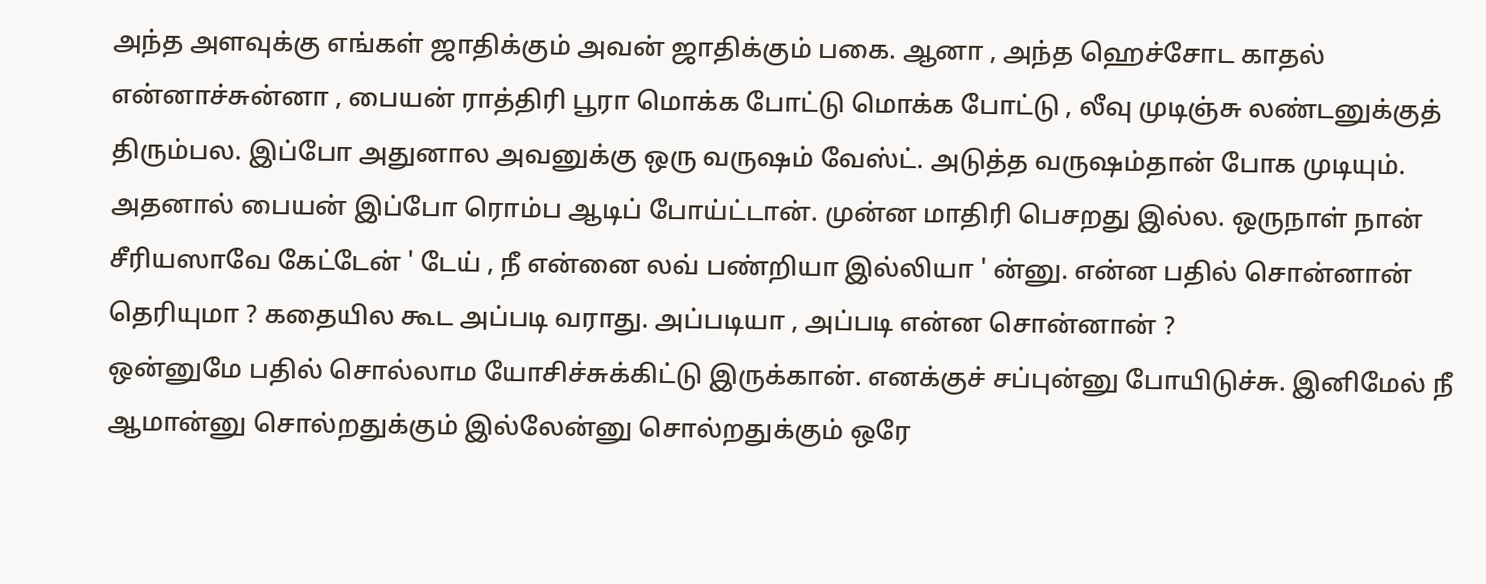அந்த அளவுக்கு எங்கள் ஜாதிக்கும் அவன் ஜாதிக்கும் பகை. ஆனா , அந்த ஹெச்சோட காதல் என்னாச்சுன்னா , பையன் ராத்திரி பூரா மொக்க போட்டு மொக்க போட்டு , லீவு முடிஞ்சு லண்டனுக்குத் திரும்பல. இப்போ அதுனால அவனுக்கு ஒரு வருஷம் வேஸ்ட். அடுத்த வருஷம்தான் போக முடியும். அதனால் பையன் இப்போ ரொம்ப ஆடிப் போய்ட்டான். முன்ன மாதிரி பெசறது இல்ல. ஒருநாள் நான் சீரியஸாவே கேட்டேன் ' டேய் , நீ என்னை லவ் பண்றியா இல்லியா ' ன்னு. என்ன பதில் சொன்னான் தெரியுமா ? கதையில கூட அப்படி வராது. அப்படியா , அப்படி என்ன சொன்னான் ?
ஒன்னுமே பதில் சொல்லாம யோசிச்சுக்கிட்டு இருக்கான். எனக்குச் சப்புன்னு போயிடுச்சு. இனிமேல் நீ ஆமான்னு சொல்றதுக்கும் இல்லேன்னு சொல்றதுக்கும் ஒரே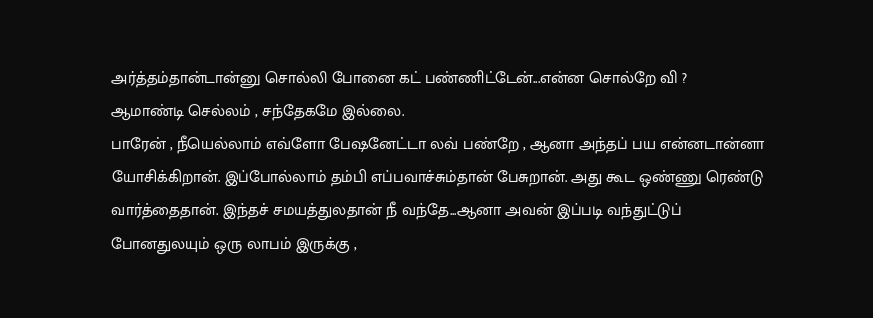அர்த்தம்தான்டான்னு சொல்லி போனை கட் பண்ணிட்டேன்...என்ன சொல்றே வி ?
ஆமாண்டி செல்லம் , சந்தேகமே இல்லை.
பாரேன் , நீயெல்லாம் எவ்ளோ பேஷனேட்டா லவ் பண்றே , ஆனா அந்தப் பய என்னடான்னா யோசிக்கிறான். இப்போல்லாம் தம்பி எப்பவாச்சும்தான் பேசுறான். அது கூட ஒண்ணு ரெண்டு வார்த்தைதான். இந்தச் சமயத்துலதான் நீ வந்தே...ஆனா அவன் இப்படி வந்துட்டுப் போனதுலயும் ஒரு லாபம் இருக்கு ,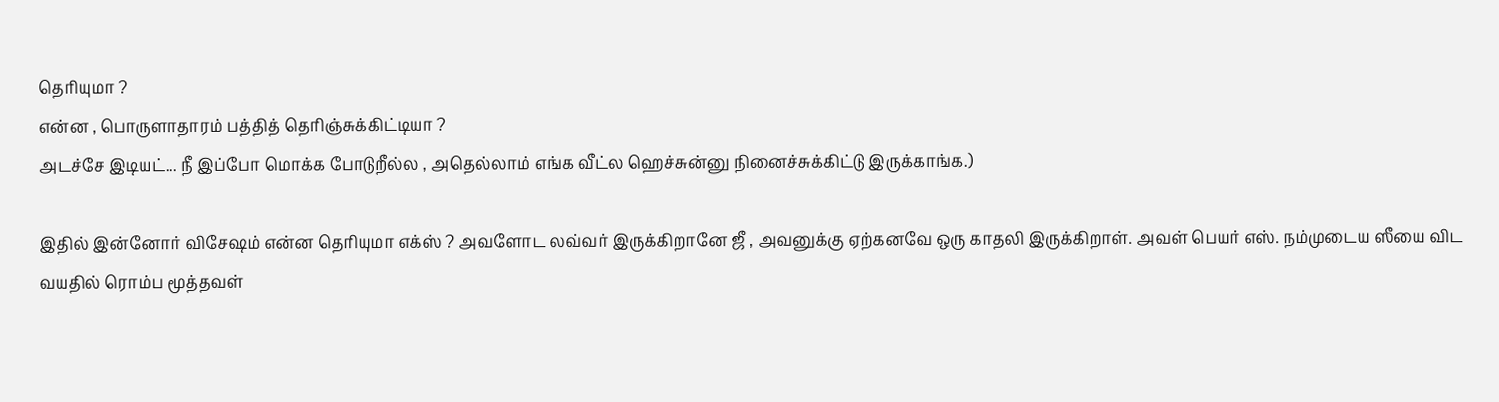தெரியுமா ?
என்ன , பொருளாதாரம் பத்தித் தெரிஞ்சுக்கிட்டியா ?
அடச்சே இடியட்... நீ இப்போ மொக்க போடுறீல்ல , அதெல்லாம் எங்க வீட்ல ஹெச்சுன்னு நினைச்சுக்கிட்டு இருக்காங்க.)

இதில் இன்னோர் விசேஷம் என்ன தெரியுமா எக்ஸ் ? அவளோட லவ்வர் இருக்கிறானே ஜீ , அவனுக்கு ஏற்கனவே ஒரு காதலி இருக்கிறாள். அவள் பெயர் எஸ். நம்முடைய ஸீயை விட வயதில் ரொம்ப மூத்தவள்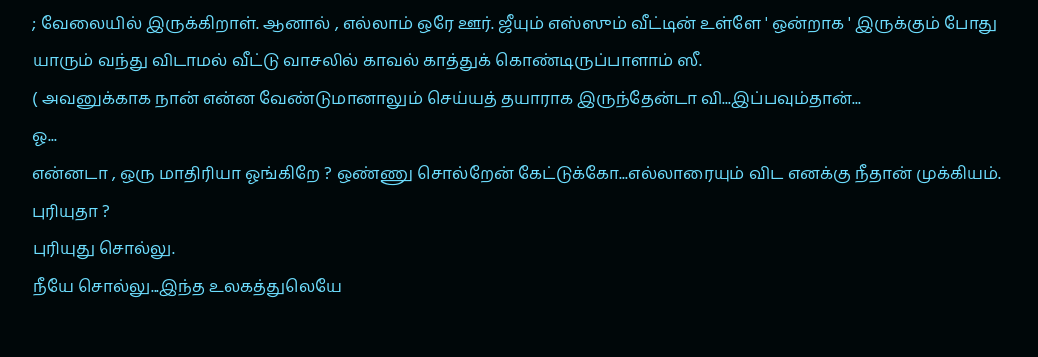; வேலையில் இருக்கிறாள். ஆனால் , எல்லாம் ஒரே ஊர். ஜீயும் எஸ்ஸும் வீட்டின் உள்ளே ' ஒன்றாக ' இருக்கும் போது யாரும் வந்து விடாமல் வீட்டு வாசலில் காவல் காத்துக் கொண்டிருப்பாளாம் ஸீ.
( அவனுக்காக நான் என்ன வேண்டுமானாலும் செய்யத் தயாராக இருந்தேன்டா வி...இப்பவும்தான்...
ஓ...
என்னடா , ஒரு மாதிரியா ஓங்கிறே ? ஒண்ணு சொல்றேன் கேட்டுக்கோ...எல்லாரையும் விட எனக்கு நீதான் முக்கியம். புரியுதா ?
புரியுது சொல்லு.
நீயே சொல்லு...இந்த உலகத்துலெயே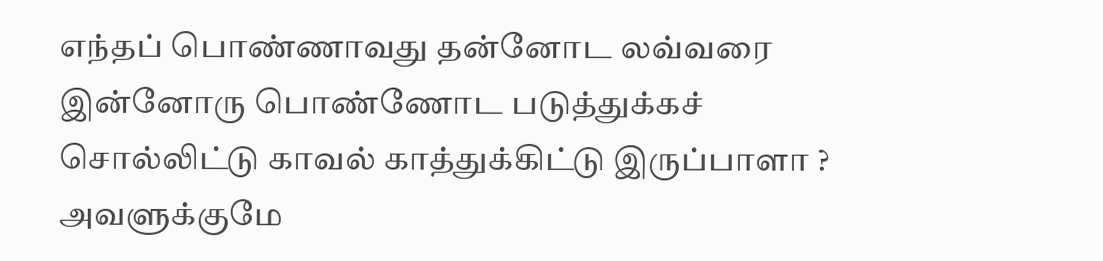எந்தப் பொண்ணாவது தன்னோட லவ்வரை இன்னோரு பொண்ணோட படுத்துக்கச் சொல்லிட்டு காவல் காத்துக்கிட்டு இருப்பாளா ? அவளுக்குமே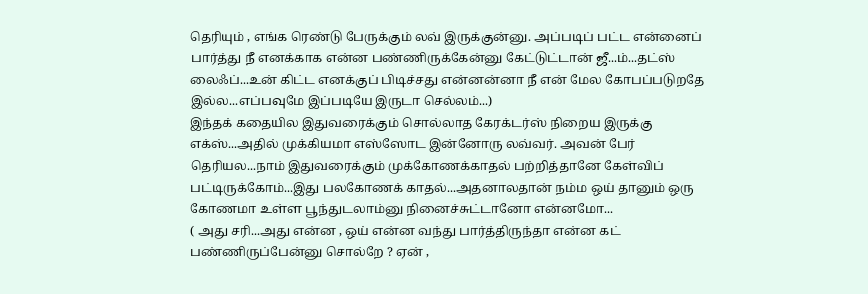தெரியும் , எங்க ரெண்டு பேருக்கும் லவ் இருக்குன்னு. அப்படிப் பட்ட என்னைப் பார்த்து நீ எனக்காக என்ன பண்ணிருக்கேன்னு கேட்டுட்டான் ஜீ...ம்...தட்ஸ் லைஃப்...உன் கிட்ட எனக்குப் பிடிச்சது என்னன்னா நீ என் மேல கோபப்படுறதே இல்ல...எப்பவுமே இப்படியே இருடா செல்லம்...)
இந்தக் கதையில இதுவரைக்கும் சொல்லாத கேரக்டர்ஸ் நிறைய இருக்கு எக்ஸ்...அதில் முக்கியமா எஸ்ஸோட இன்னோரு லவ்வர். அவன் பேர் தெரியல...நாம் இதுவரைக்கும் முக்கோணக்காதல் பற்றித்தானே கேள்விப் பட்டிருக்கோம்...இது பலகோணக் காதல்...அதனாலதான் நம்ம ஒய் தானும் ஒரு கோணமா உள்ள பூந்துடலாம்னு நினைச்சுட்டானோ என்னமோ...
( அது சரி...அது என்ன , ஒய் என்ன வந்து பார்த்திருந்தா என்ன கட் பண்ணிருப்பேன்னு சொல்றே ? ஏன் ,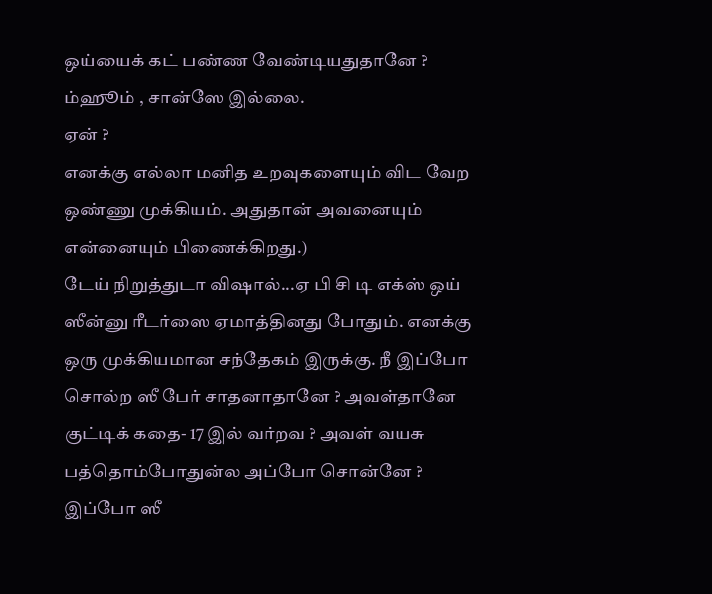ஒய்யைக் கட் பண்ண வேண்டியதுதானே ?
ம்ஹூம் , சான்ஸே இல்லை.
ஏன் ?
எனக்கு எல்லா மனித உறவுகளையும் விட வேற ஒண்ணு முக்கியம். அதுதான் அவனையும் என்னையும் பிணைக்கிறது.)
டேய் நிறுத்துடா விஷால்...ஏ பி சி டி எக்ஸ் ஒய் ஸீன்னு ரீடர்ஸை ஏமாத்தினது போதும். எனக்கு ஒரு முக்கியமான சந்தேகம் இருக்கு. நீ இப்போ சொல்ற ஸீ பேர் சாதனாதானே ? அவள்தானே குட்டிக் கதை- 17 இல் வர்றவ ? அவள் வயசு பத்தொம்போதுன்ல அப்போ சொன்னே ? இப்போ ஸீ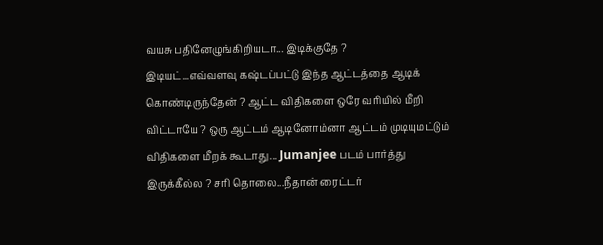வயசு பதினேழுங்கிறியடா... இடிக்குதே ?
இடியட்...எவ்வளவு கஷ்டப்பட்டு இந்த ஆட்டத்தை ஆடிக் கொண்டிருந்தேன் ? ஆட்ட விதிகளை ஒரே வரியில் மீறி விட்டாயே ? ஒரு ஆட்டம் ஆடினோம்னா ஆட்டம் முடியுமட்டும் விதிகளை மீறக் கூடாது... Jumanjee படம் பார்த்து இருக்கீல்ல ? சரி தொலை...நீதான் ரைட்டர்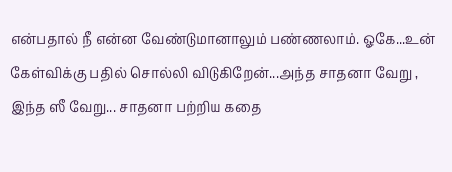என்பதால் நீ என்ன வேண்டுமானாலும் பண்ணலாம். ஓகே...உன் கேள்விக்கு பதில் சொல்லி விடுகிறேன்...அந்த சாதனா வேறு , இந்த ஸீ வேறு... சாதனா பற்றிய கதை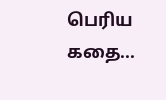பெரிய கதை...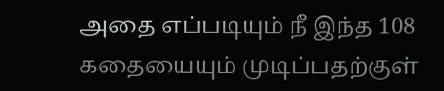அதை எப்படியும் நீ இந்த 108 கதையையும் முடிப்பதற்குள்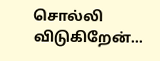சொல்லி விடுகிறேன்...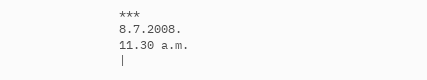***
8.7.2008.
11.30 a.m.
|